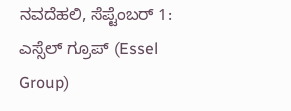ನವದೆಹಲಿ, ಸೆಪ್ಟೆಂಬರ್ 1: ಎಸ್ಸೆಲ್ ಗ್ರೂಪ್ (Essel Group)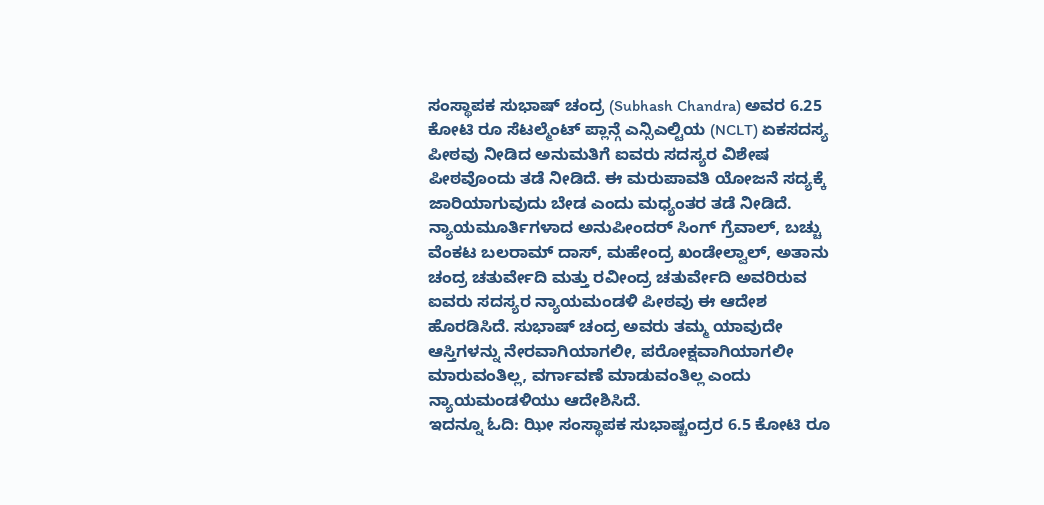ಸಂಸ್ಥಾಪಕ ಸುಭಾಷ್ ಚಂದ್ರ (Subhash Chandra) ಅವರ 6.25 ಕೋಟಿ ರೂ ಸೆಟಲ್ಮೆಂಟ್ ಪ್ಲಾನ್ಗೆ ಎನ್ಸಿಎಲ್ಟಿಯ (NCLT) ಏಕಸದಸ್ಯ ಪೀಠವು ನೀಡಿದ ಅನುಮತಿಗೆ ಐವರು ಸದಸ್ಯರ ವಿಶೇಷ ಪೀಠವೊಂದು ತಡೆ ನೀಡಿದೆ. ಈ ಮರುಪಾವತಿ ಯೋಜನೆ ಸದ್ಯಕ್ಕೆ ಜಾರಿಯಾಗುವುದು ಬೇಡ ಎಂದು ಮಧ್ಯಂತರ ತಡೆ ನೀಡಿದೆ.
ನ್ಯಾಯಮೂರ್ತಿಗಳಾದ ಅನುಪೀಂದರ್ ಸಿಂಗ್ ಗ್ರೆವಾಲ್, ಬಚ್ಚು ವೆಂಕಟ ಬಲರಾಮ್ ದಾಸ್, ಮಹೇಂದ್ರ ಖಂಡೇಲ್ವಾಲ್, ಅತಾನು ಚಂದ್ರ ಚತುರ್ವೇದಿ ಮತ್ತು ರವೀಂದ್ರ ಚತುರ್ವೇದಿ ಅವರಿರುವ ಐವರು ಸದಸ್ಯರ ನ್ಯಾಯಮಂಡಳಿ ಪೀಠವು ಈ ಆದೇಶ ಹೊರಡಿಸಿದೆ. ಸುಭಾಷ್ ಚಂದ್ರ ಅವರು ತಮ್ಮ ಯಾವುದೇ ಆಸ್ತಿಗಳನ್ನು ನೇರವಾಗಿಯಾಗಲೀ, ಪರೋಕ್ಷವಾಗಿಯಾಗಲೀ ಮಾರುವಂತಿಲ್ಲ, ವರ್ಗಾವಣೆ ಮಾಡುವಂತಿಲ್ಲ ಎಂದು ನ್ಯಾಯಮಂಡಳಿಯು ಆದೇಶಿಸಿದೆ.
ಇದನ್ನೂ ಓದಿ: ಝೀ ಸಂಸ್ಥಾಪಕ ಸುಭಾಷ್ಚಂದ್ರರ 6.5 ಕೋಟಿ ರೂ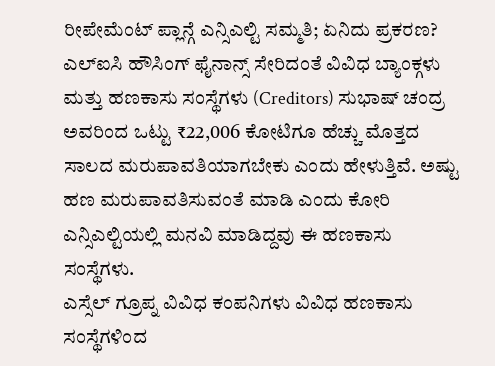ರೀಪೇಮೆಂಟ್ ಪ್ಲಾನ್ಗೆ ಎನ್ಸಿಎಲ್ಟಿ ಸಮ್ಮತಿ; ಏನಿದು ಪ್ರಕರಣ?
ಎಲ್ಐಸಿ ಹೌಸಿಂಗ್ ಫೈನಾನ್ಸ್ ಸೇರಿದಂತೆ ವಿವಿಧ ಬ್ಯಾಂಕ್ಗಳು ಮತ್ತು ಹಣಕಾಸು ಸಂಸ್ಥೆಗಳು (Creditors) ಸುಭಾಷ್ ಚಂದ್ರ ಅವರಿಂದ ಒಟ್ಟು ₹22,006 ಕೋಟಿಗೂ ಹೆಚ್ಚು ಮೊತ್ತದ ಸಾಲದ ಮರುಪಾವತಿಯಾಗಬೇಕು ಎಂದು ಹೇಳುತ್ತಿವೆ. ಅಷ್ಟು ಹಣ ಮರುಪಾವತಿಸುವಂತೆ ಮಾಡಿ ಎಂದು ಕೋರಿ ಎನ್ಸಿಎಲ್ಟಿಯಲ್ಲಿ ಮನವಿ ಮಾಡಿದ್ದವು ಈ ಹಣಕಾಸು ಸಂಸ್ಥೆಗಳು.
ಎಸ್ಸೆಲ್ ಗ್ರೂಪ್ನ ವಿವಿಧ ಕಂಪನಿಗಳು ವಿವಿಧ ಹಣಕಾಸು ಸಂಸ್ಥೆಗಳಿಂದ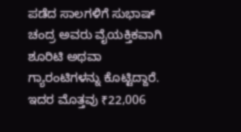ಪಡೆದ ಸಾಲಗಳಿಗೆ ಸುಭಾಷ್ ಚಂದ್ರ ಅವರು ವೈಯಕ್ತಿಕವಾಗಿ ಶೂರಿಟಿ ಅಥವಾ ಗ್ಯಾರಂಟಿಗಳನ್ನು ಕೊಟ್ಟಿದ್ದಾರೆ. ಇದರ ಮೊತ್ತವು ₹22,006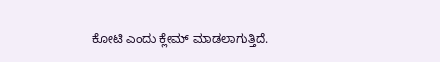ಕೋಟಿ ಎಂದು ಕ್ಲೇಮ್ ಮಾಡಲಾಗುತ್ತಿದೆ.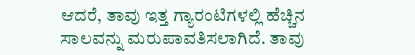ಆದರೆ, ತಾವು ಇತ್ತ ಗ್ಯಾರಂಟಿಗಳಲ್ಲಿ ಹೆಚ್ಚಿನ ಸಾಲವನ್ನು ಮರುಪಾವತಿಸಲಾಗಿದೆ. ತಾವು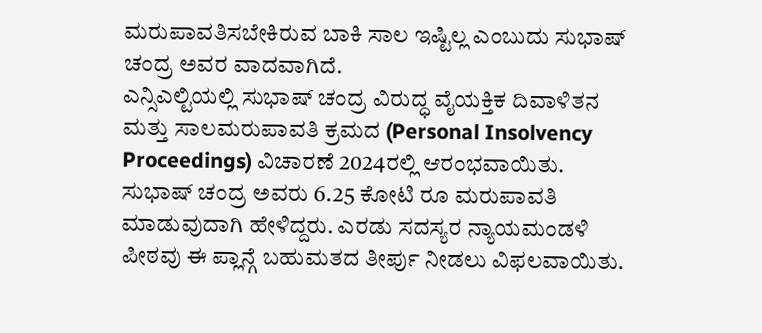ಮರುಪಾವತಿಸಬೇಕಿರುವ ಬಾಕಿ ಸಾಲ ಇಷ್ಟಿಲ್ಲ ಎಂಬುದು ಸುಭಾಷ್ ಚಂದ್ರ ಅವರ ವಾದವಾಗಿದೆ.
ಎನ್ಸಿಎಲ್ಟಿಯಲ್ಲಿ ಸುಭಾಷ್ ಚಂದ್ರ ವಿರುದ್ಧ ವೈಯಕ್ತಿಕ ದಿವಾಳಿತನ ಮತ್ತು ಸಾಲಮರುಪಾವತಿ ಕ್ರಮದ (Personal Insolvency Proceedings) ವಿಚಾರಣೆ 2024ರಲ್ಲಿ ಆರಂಭವಾಯಿತು. ಸುಭಾಷ್ ಚಂದ್ರ ಅವರು 6.25 ಕೋಟಿ ರೂ ಮರುಪಾವತಿ ಮಾಡುವುದಾಗಿ ಹೇಳಿದ್ದರು. ಎರಡು ಸದಸ್ಯರ ನ್ಯಾಯಮಂಡಳಿ ಪೀಠವು ಈ ಪ್ಲಾನ್ಗೆ ಬಹುಮತದ ತೀರ್ಪು ನೀಡಲು ವಿಫಲವಾಯಿತು.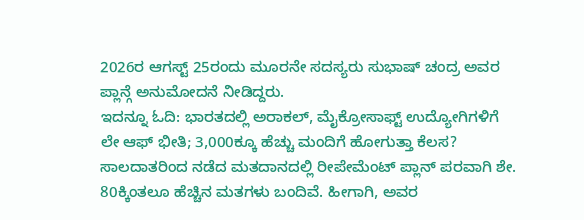2026ರ ಆಗಸ್ಟ್ 25ರಂದು ಮೂರನೇ ಸದಸ್ಯರು ಸುಭಾಷ್ ಚಂದ್ರ ಅವರ ಪ್ಲಾನ್ಗೆ ಅನುಮೋದನೆ ನೀಡಿದ್ದರು.
ಇದನ್ನೂ ಓದಿ: ಭಾರತದಲ್ಲಿ ಅರಾಕಲ್, ಮೈಕ್ರೋಸಾಫ್ಟ್ ಉದ್ಯೋಗಿಗಳಿಗೆ ಲೇ ಆಫ್ ಭೀತಿ; 3,000ಕ್ಕೂ ಹೆಚ್ಚು ಮಂದಿಗೆ ಹೋಗುತ್ತಾ ಕೆಲಸ?
ಸಾಲದಾತರಿಂದ ನಡೆದ ಮತದಾನದಲ್ಲಿ ರೀಪೇಮೆಂಟ್ ಪ್ಲಾನ್ ಪರವಾಗಿ ಶೇ. 80ಕ್ಕಿಂತಲೂ ಹೆಚ್ಚಿನ ಮತಗಳು ಬಂದಿವೆ. ಹೀಗಾಗಿ, ಅವರ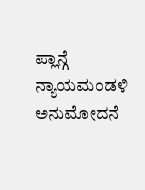ಪ್ಲಾನ್ಗೆ ನ್ಯಾಯಮಂಡಳಿ ಅನುಮೋದನೆ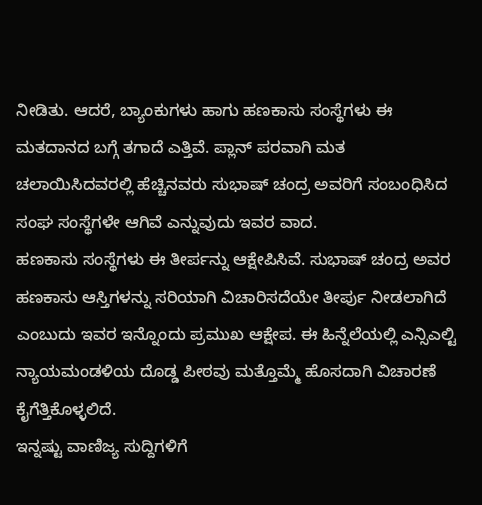ನೀಡಿತು. ಆದರೆ, ಬ್ಯಾಂಕುಗಳು ಹಾಗು ಹಣಕಾಸು ಸಂಸ್ಥೆಗಳು ಈ ಮತದಾನದ ಬಗ್ಗೆ ತಗಾದೆ ಎತ್ತಿವೆ. ಪ್ಲಾನ್ ಪರವಾಗಿ ಮತ ಚಲಾಯಿಸಿದವರಲ್ಲಿ ಹೆಚ್ಚಿನವರು ಸುಭಾಷ್ ಚಂದ್ರ ಅವರಿಗೆ ಸಂಬಂಧಿಸಿದ ಸಂಘ ಸಂಸ್ಥೆಗಳೇ ಆಗಿವೆ ಎನ್ನುವುದು ಇವರ ವಾದ.
ಹಣಕಾಸು ಸಂಸ್ಥೆಗಳು ಈ ತೀರ್ಪನ್ನು ಆಕ್ಷೇಪಿಸಿವೆ. ಸುಭಾಷ್ ಚಂದ್ರ ಅವರ ಹಣಕಾಸು ಆಸ್ತಿಗಳನ್ನು ಸರಿಯಾಗಿ ವಿಚಾರಿಸದೆಯೇ ತೀರ್ಪು ನೀಡಲಾಗಿದೆ ಎಂಬುದು ಇವರ ಇನ್ನೊಂದು ಪ್ರಮುಖ ಆಕ್ಷೇಪ. ಈ ಹಿನ್ನೆಲೆಯಲ್ಲಿ ಎನ್ಸಿಎಲ್ಟಿ ನ್ಯಾಯಮಂಡಳಿಯ ದೊಡ್ಡ ಪೀಠವು ಮತ್ತೊಮ್ಮೆ ಹೊಸದಾಗಿ ವಿಚಾರಣೆ ಕೈಗೆತ್ತಿಕೊಳ್ಳಲಿದೆ.
ಇನ್ನಷ್ಟು ವಾಣಿಜ್ಯ ಸುದ್ದಿಗಳಿಗೆ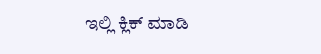ಇಲ್ಲಿ ಕ್ಲಿಕ್ ಮಾಡಿ